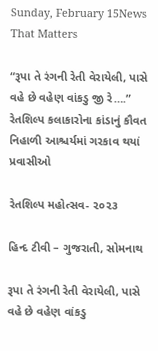Sunday, February 15News That Matters

“રૂપા તે રંગની રેતી વેરાયેલી, પાસે વહે છે વહેણ વાંકડુ જી રે….” રેતશિલ્પ કલાકારોના કાંડાનું કૌવત નિહાળી આશ્ચર્યમાં ગરકાવ થયાં પ્રવાસીઓ

રેતશિલ્પ મહોત્સવ- ૨૦૨૩

હિન્દ ટીવી – ગુજરાતી, સોમનાથ

રૂપા તે રંગની રેતી વેરાયેલી, પાસે વહે છે વહેણ વાંકડુ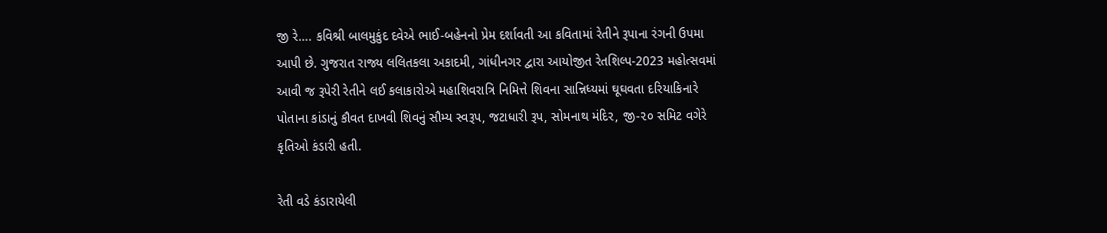જી રે…. કવિશ્રી બાલમુકુંદ દવેએ ભાઈ-બહેનનો પ્રેમ દર્શાવતી આ કવિતામાં રેતીને રૂપાના રંગની ઉપમા આપી છે. ગુજરાત રાજ્ય લલિતકલા અકાદમી, ગાંધીનગર દ્વારા આયોજીત રેતશિલ્પ-2023 મહોત્સવમાં આવી જ રૂપેરી રેતીને લઈ કલાકારોએ મહાશિવરાત્રિ નિમિત્તે શિવના સાન્નિધ્યમાં ઘૂઘવતા દરિયાકિનારે પોતાના કાંડાનું કૌવત દાખવી શિવનું સૌમ્ય સ્વરૂપ, જટાધારી રૂપ, સોમનાથ મંદિર, જી-૨૦ સમિટ વગેરે કૃતિઓ કંડારી હતી.

રેતી વડે કંડારાયેલી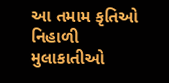આ તમામ કૃતિઓ નિહાળી મુલાકાતીઓ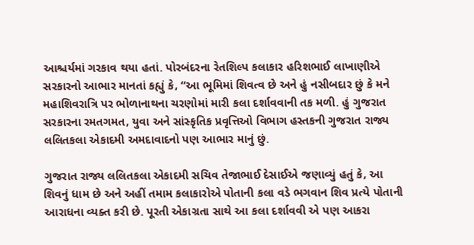આશ્ચર્યમાં ગરકાવ થયા હતાં. પોરબંદરના રેતશિલ્પ કલાકાર હરિશભાઈ લાખાણીએ સરકારનો આભાર માનતાં કહ્યું કે, “આ ભૂમિમાં શિવત્વ છે અને હું નસીબદાર છું કે મને મહાશિવરાત્રિ પર ભોળાનાથના ચરણોમાં મારી કલા દર્શાવવાની તક મળી. હું ગુજરાત સરકારના રમતગમત, યુવા અને સાંસ્કૃતિક પ્રવૃત્તિઓ વિભાગ હસ્તકની ગુજરાત રાજ્ય લલિતકલા એકાદમી અમદાવાદનો પણ આભાર માનું છું.

ગુજરાત રાજ્ય લલિતકલા એકાદમી સચિવ તેજાભાઈ દેસાઈએ જણાવ્યું હતું કે, આ શિવનું ધામ છે અને અહીં તમામ કલાકારોએ પોતાની કલા વડે ભગવાન શિવ પ્રત્યે પોતાની આરાધના વ્યક્ત કરી છે. પૂરતી એકાગ્રતા સાથે આ કલા દર્શાવવી એ પણ આકરા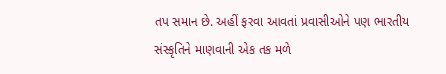તપ સમાન છે. અહીં ફરવા આવતાં પ્રવાસીઓને પણ ભારતીય સંસ્કૃતિને માણવાની એક તક મળે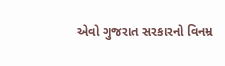એવો ગુજરાત સરકારનો વિનમ્ર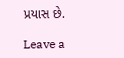પ્રયાસ છે.

Leave a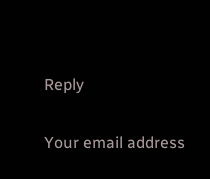Reply

Your email address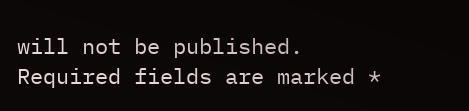will not be published. Required fields are marked *